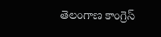తెలంగాణ కాంగ్రెస్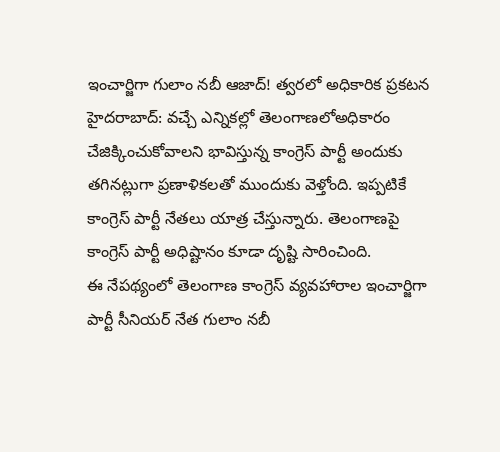ఇంచార్జిగా గులాం నబీ ఆజాద్! త్వరలో అధికారిక ప్రకటన
హైదరాబాద్: వచ్చే ఎన్నికల్లో తెలంగాణలోఅధికారం చేజిక్కించుకోవాలని భావిస్తున్న కాంగ్రెస్ పార్టీ అందుకు తగినట్లుగా ప్రణాళికలతో ముందుకు వెళ్తోంది. ఇప్పటికే కాంగ్రెస్ పార్టీ నేతలు యాత్ర చేస్తున్నారు. తెలంగాణపై కాంగ్రెస్ పార్టీ అధిష్టానం కూడా దృష్టి సారించింది.
ఈ నేపథ్యంలో తెలంగాణ కాంగ్రెస్ వ్యవహారాల ఇంచార్జిగా పార్టీ సీనియర్ నేత గులాం నబీ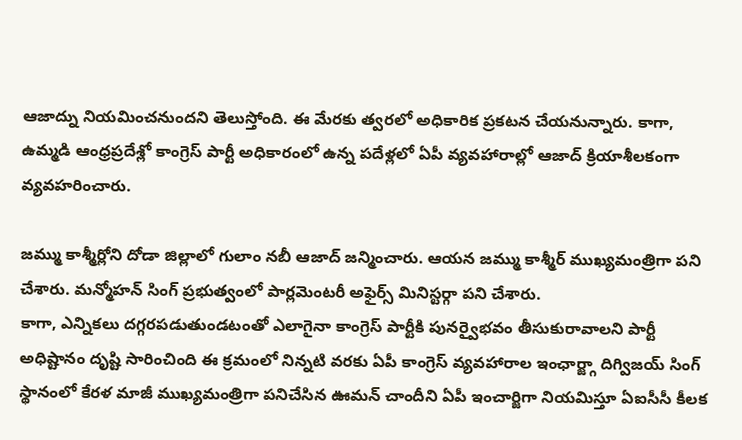ఆజాద్ను నియమించనుందని తెలుస్తోంది. ఈ మేరకు త్వరలో అధికారిక ప్రకటన చేయనున్నారు. కాగా, ఉమ్మడి ఆంధ్రప్రదేశ్లో కాంగ్రెస్ పార్టీ అధికారంలో ఉన్న పదేళ్లలో ఏపీ వ్యవహారాల్లో ఆజాద్ క్రియాశీలకంగా వ్యవహరించారు.

జమ్ము కాశ్మీర్లోని దోడా జిల్లాలో గులాం నబీ ఆజాద్ జన్మించారు. ఆయన జమ్ము కాశ్మీర్ ముఖ్యమంత్రిగా పని చేశారు. మన్మోహన్ సింగ్ ప్రభుత్వంలో పార్లమెంటరీ అఫైర్స్ మినిస్టర్గా పని చేశారు.
కాగా, ఎన్నికలు దగ్గరపడుతుండటంతో ఎలాగైనా కాంగ్రెస్ పార్టీకి పునర్వైభవం తీసుకురావాలని పార్టీ అధిష్టానం దృష్టి సారించింది ఈ క్రమంలో నిన్నటి వరకు ఏపీ కాంగ్రెస్ వ్యవహారాల ఇంఛార్జ్గా దిగ్విజయ్ సింగ్ స్థానంలో కేరళ మాజీ ముఖ్యమంత్రిగా పనిచేసిన ఊమన్ చాందీని ఏపీ ఇంచార్జిగా నియమిస్తూ ఏఐసీసీ కీలక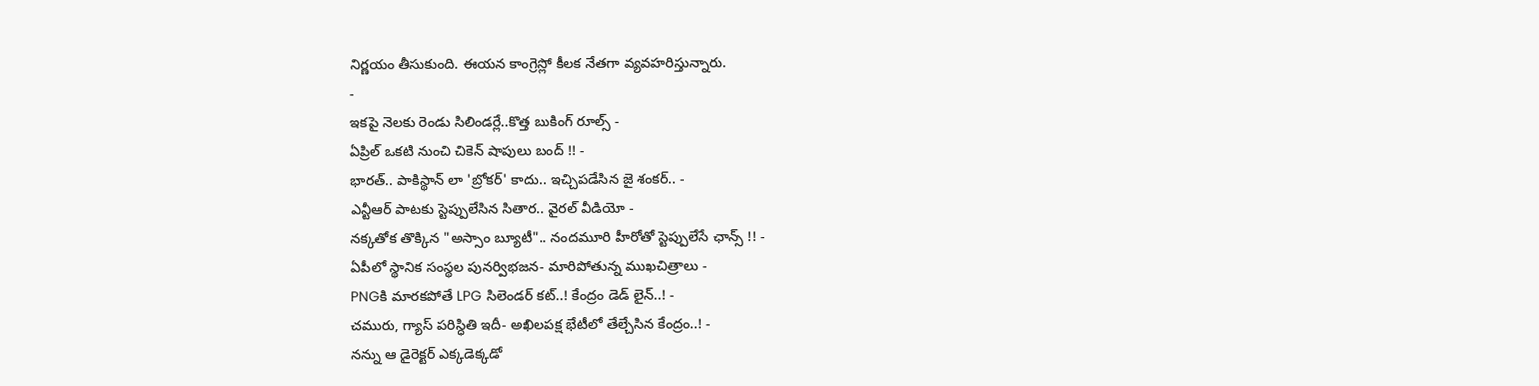నిర్ణయం తీసుకుంది. ఈయన కాంగ్రెస్లో కీలక నేతగా వ్యవహరిస్తున్నారు.
-
ఇకపై నెలకు రెండు సిలిండర్లే..కొత్త బుకింగ్ రూల్స్ -
ఏప్రిల్ ఒకటి నుంచి చికెన్ షాపులు బంద్ !! -
భారత్.. పాకిస్థాన్ లా 'బ్రోకర్' కాదు.. ఇచ్చిపడేసిన జై శంకర్.. -
ఎన్టీఆర్ పాటకు స్టెప్పులేసిన సితార.. వైరల్ వీడియో -
నక్కతోక తొక్కిన "అస్సాం బ్యూటీ".. నందమూరి హీరోతో స్టెప్పులేసే ఛాన్స్ !! -
ఏపీలో స్థానిక సంస్థల పునర్విభజన- మారిపోతున్న ముఖచిత్రాలు -
PNGకి మారకపోతే LPG సిలెండర్ కట్..! కేంద్రం డెడ్ లైన్..! -
చమురు, గ్యాస్ పరిస్ధితి ఇదీ- అఖిలపక్ష భేటీలో తేల్చేసిన కేంద్రం..! -
నన్ను ఆ డైరెక్టర్ ఎక్కడెక్కడో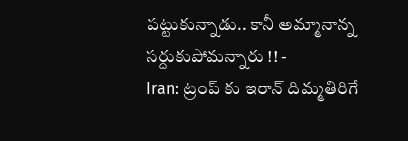పట్టుకున్నాడు.. కానీ అమ్మానాన్న సర్దుకుపోమన్నారు !! -
Iran: ట్రంప్ కు ఇరాన్ దిమ్మతిరిగే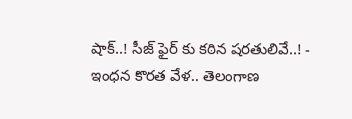షాక్..! సీజ్ ఫైర్ కు కఠిన షరతులివే..! -
ఇంధన కొరత వేళ.. తెలంగాణ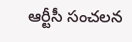ఆర్టీసీ సంచలన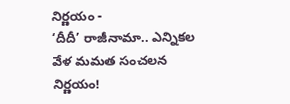నిర్ణయం -
‘దీదీ’ రాజీనామా.. ఎన్నికల వేళ మమత సంచలన నిర్ణయం!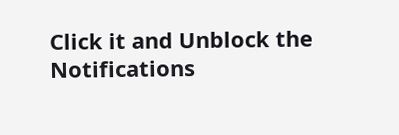Click it and Unblock the Notifications